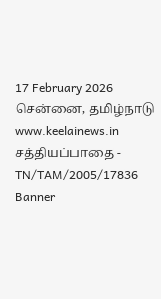17 February 2026 சென்னை, தமிழ்நாடு
www.keelainews.in
சத்தியப்பாதை - TN/TAM/2005/17836
Banner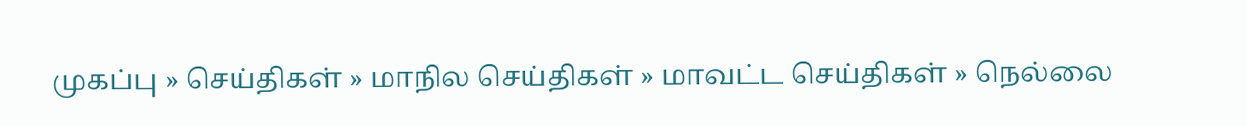முகப்பு » செய்திகள் » மாநில செய்திகள் » மாவட்ட செய்திகள் » நெல்லை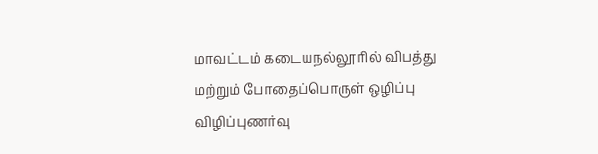மாவட்டம் கடையநல்லூரில் விபத்து மற்றும் போதைப்பொருள் ஒழிப்பு விழிப்புணர்வு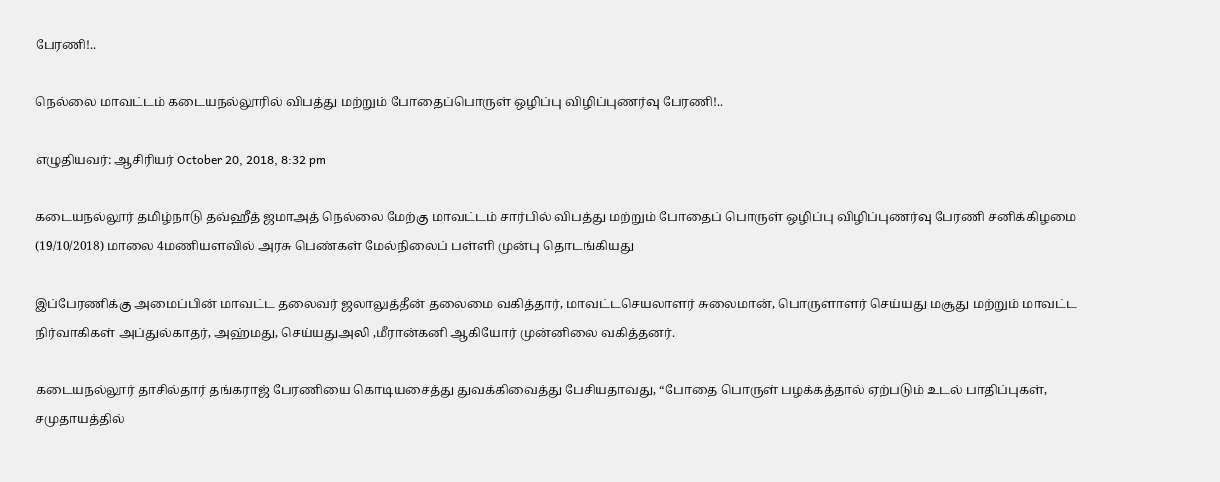பேரணி!..

நெல்லை மாவட்டம் கடையநல்லூரில் விபத்து மற்றும் போதைப்பொருள் ஒழிப்பு விழிப்புணர்வு பேரணி!..

எழுதியவர்: ஆசிரியர் October 20, 2018, 8:32 pm

கடையநல்லூர் தமிழ்நாடு தவ்ஹீத் ஜமாஅத் நெல்லை மேற்கு மாவட்டம் சார்பில் விபத்து மற்றும் போதைப் பொருள் ஒழிப்பு விழிப்புணர்வு பேரணி சனிக்கிழமை (19/10/2018) மாலை 4மணியளவில் அரசு பெண்கள் மேல்நிலைப் பள்ளி முன்பு தொடங்கியது

இப்பேரணிக்கு அமைப்பின் மாவட்ட தலைவர் ஜலாலுத்தீன் தலைமை வகித்தார், மாவட்டசெயலாளர் சுலைமான், பொருளாளர் செய்யது மசூது மற்றும் மாவட்ட நிர்வாகிகள் அப்துல்காதர், அஹ்மது, செய்யதுஅலி ,மீரான்கனி ஆகியோர் முன்னிலை வகித்தனர்.

கடையநல்லூர் தாசில்தார் தங்கராஜ் பேரணியை கொடியசைத்து துவக்கிவைத்து பேசியதாவது, “போதை பொருள் பழக்கத்தால் ஏற்படும் உடல் பாதிப்புகள், சமுதாயத்தில்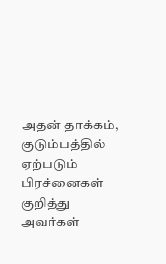அதன் தாக்கம், குடும்பத்தில் ஏற்படும் பிரச்னைகள் குறித்து அவர்கள்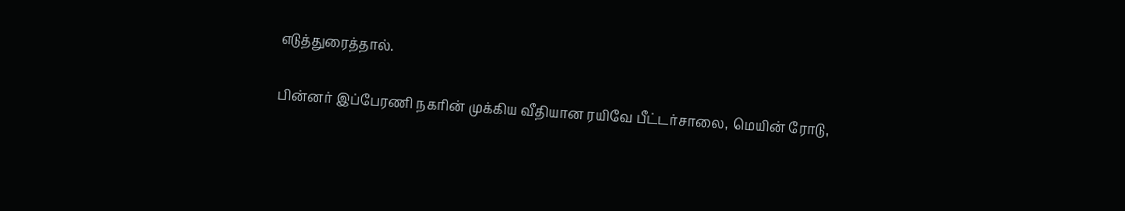எடுத்துரைத்தால்.

பின்னர் இப்பேரணி நகரின் முக்கிய வீதியான ரயிவே பீட்டர்சாலை, மெயின் ரோடு,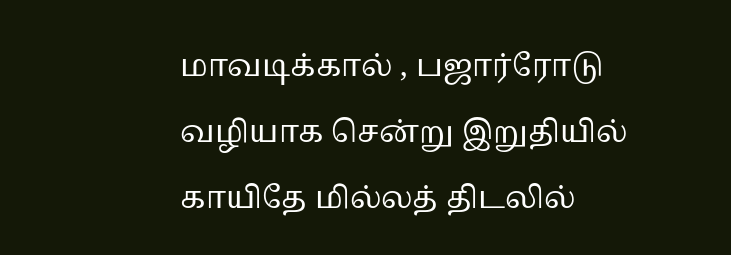மாவடிக்கால் , பஜார்ரோடு வழியாக சென்று இறுதியில் காயிதே மில்லத் திடலில்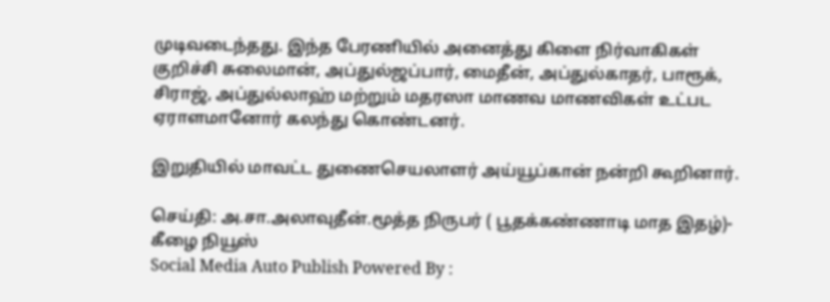முடிவடைந்தது. இந்த பேரணியில் அனைத்து கிளை நிர்வாகிகள் குறிச்சி சுலைமான், அப்துல்ஜப்பார், மைதீன், அப்துல்காதர், பாரூக், சிராஜ், அப்துல்லாஹ் மற்றும் மதரஸா மாணவ மாணவிகள் உட்பட ஏராளமானோர் கலந்து கொண்டனர்.

இறுதியில் மாவட்ட துணைசெயலாளர் அய்யூப்கான் நன்றி கூறினார்.

செய்தி: அ.சா.அலாவுதீன்.மூத்த நிருபர் ( பூதக்கண்ணாடி மாத இதழ்)- கீழை நியூஸ்
Social Media Auto Publish Powered By :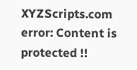XYZScripts.com
error: Content is protected !!